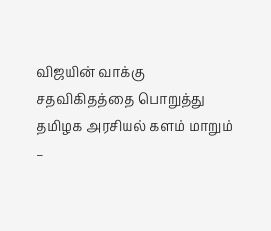விஜயின் வாக்கு சதவிகிதத்தை பொறுத்து தமிழக அரசியல் களம் மாறும் –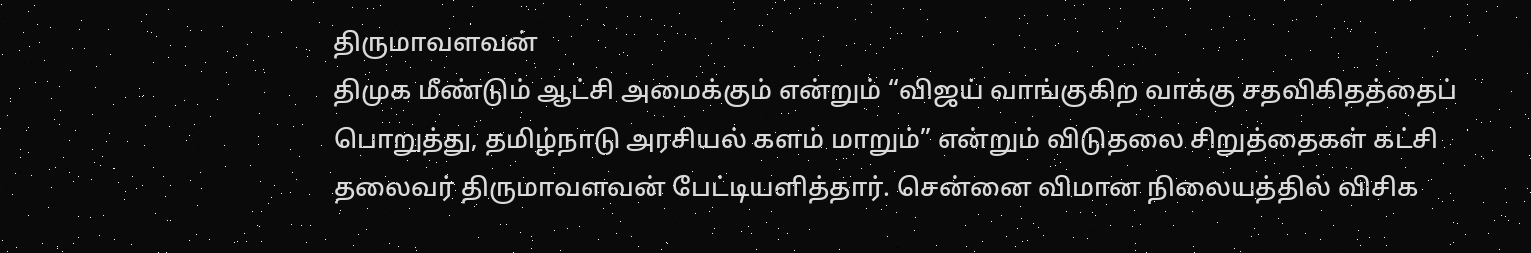திருமாவளவன்
திமுக மீண்டும் ஆட்சி அமைக்கும் என்றும் “விஜய் வாங்குகிற வாக்கு சதவிகிதத்தைப் பொறுத்து, தமிழ்நாடு அரசியல் களம் மாறும்” என்றும் விடுதலை சிறுத்தைகள் கட்சி தலைவர் திருமாவளவன் பேட்டியளித்தார். சென்னை விமான நிலையத்தில் விசிக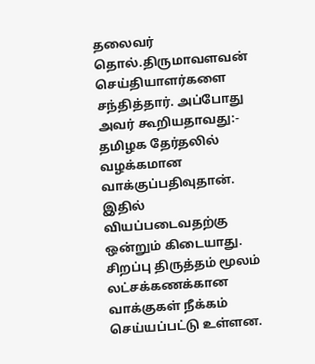தலைவர் தொல்.திருமாவளவன் செய்தியாளர்களை சந்தித்தார். அப்போது அவர் கூறியதாவது:- தமிழக தேர்தலில் வழக்கமான வாக்குப்பதிவுதான். இதில் வியப்படைவதற்கு ஒன்றும் கிடையாது.
சிறப்பு திருத்தம் மூலம் லட்சக்கணக்கான வாக்குகள் நீக்கம் செய்யப்பட்டு உள்ளன.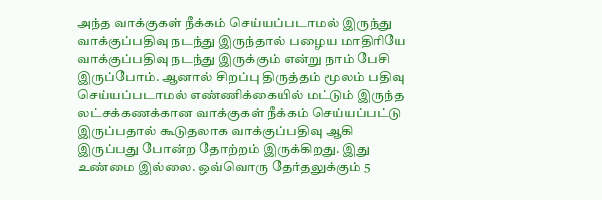அந்த வாக்குகள் நீக்கம் செய்யப்படாமல் இருந்து வாக்குப்பதிவு நடந்து இருந்தால் பழைய மாதிரியே வாக்குப்பதிவு நடந்து இருக்கும் என்று நாம் பேசி இருப்போம். ஆனால் சிறப்பு திருத்தம் மூலம் பதிவு செய்யப்படாமல் எண்ணிக்கையில் மட்டும் இருந்த லட்சக்கணக்கான வாக்குகள் நீக்கம் செய்யப்பட்டு இருப்பதால் கூடுதலாக வாக்குப்பதிவு ஆகி இருப்பது போன்ற தோற்றம் இருக்கிறது. இது உண்மை இல்லை. ஒவ்வொரு தேர்தலுக்கும் 5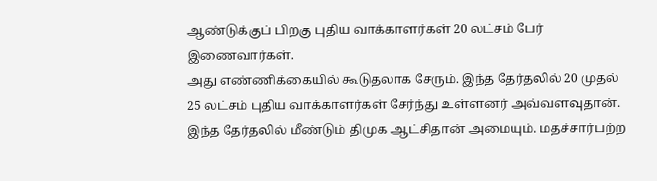ஆண்டுக்குப் பிறகு புதிய வாக்காளர்கள் 20 லட்சம் பேர் இணைவார்கள்.
அது எண்ணிக்கையில் கூடுதலாக சேரும். இந்த தேர்தலில் 20 முதல் 25 லட்சம் புதிய வாக்காளர்கள் சேர்ந்து உள்ளனர் அவ்வளவுதான். இந்த தேர்தலில் மீண்டும் திமுக ஆட்சிதான் அமையும். மதச்சார்பற்ற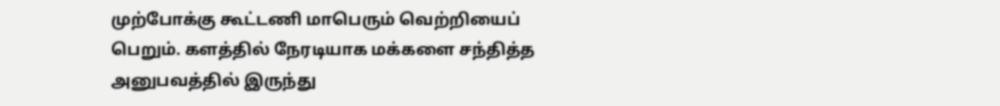முற்போக்கு கூட்டணி மாபெரும் வெற்றியைப் பெறும். களத்தில் நேரடியாக மக்களை சந்தித்த அனுபவத்தில் இருந்து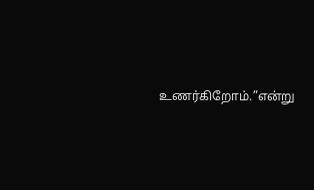உணர்கிறோம்.”என்று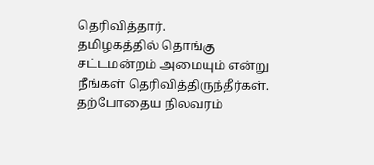தெரிவித்தார்.
தமிழகத்தில் தொங்கு சட்டமன்றம் அமையும் என்று நீங்கள் தெரிவித்திருந்தீர்கள். தற்போதைய நிலவரம்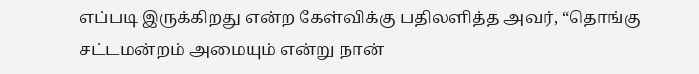எப்படி இருக்கிறது என்ற கேள்விக்கு பதிலளித்த அவர், “தொங்கு சட்டமன்றம் அமையும் என்று நான்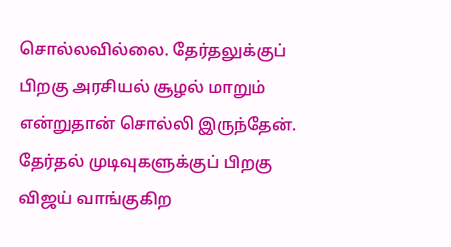சொல்லவில்லை. தேர்தலுக்குப் பிறகு அரசியல் சூழல் மாறும் என்றுதான் சொல்லி இருந்தேன். தேர்தல் முடிவுகளுக்குப் பிறகு விஜய் வாங்குகிற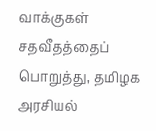வாக்குகள் சதவீதத்தைப் பொறுத்து, தமிழக அரசியல்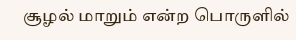சூழல் மாறும் என்ற பொருளில்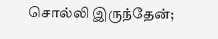சொல்லி இருந்தேன்;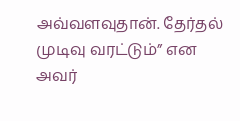அவ்வளவுதான். தேர்தல் முடிவு வரட்டும்” என அவர்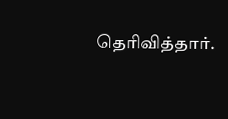தெரிவித்தார்.